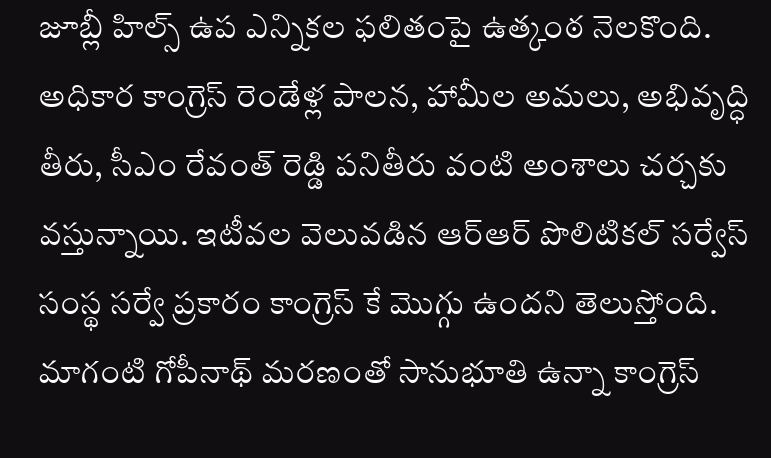జూబ్లీ హిల్స్ ఉప ఎన్నికల ఫలితంపై ఉత్కంఠ నెలకొంది. అధికార కాంగ్రెస్ రెండేళ్ల పాలన, హామీల అమలు, అభివృద్ధి తీరు, సీఎం రేవంత్ రెడ్డి పనితీరు వంటి అంశాలు చర్చకు వస్తున్నాయి. ఇటీవల వెలువడిన ఆర్ఆర్ పొలిటికల్ సర్వేస్ సంస్థ సర్వే ప్రకారం కాంగ్రెస్ కే మొగ్గు ఉందని తెలుస్తోంది. మాగంటి గోపీనాథ్ మరణంతో సానుభూతి ఉన్నా కాంగ్రెస్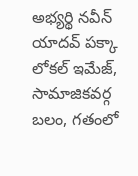అభ్యర్థి నవీన్ యాదవ్ పక్కా లోకల్ ఇమేజ్, సామాజికవర్గ బలం, గతంలో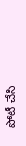పోటీ చేసి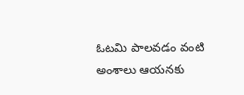ఓటమి పాలవడం వంటి అంశాలు ఆయనకు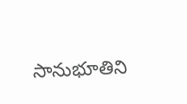సానుభూతిని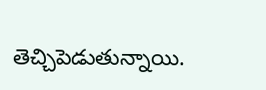తెచ్చిపెడుతున్నాయి.